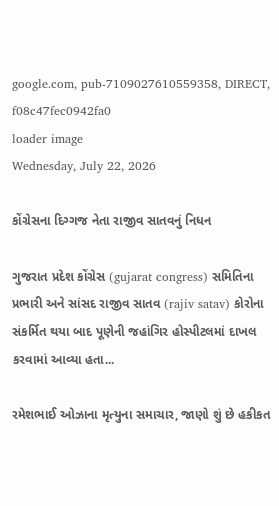google.com, pub-7109027610559358, DIRECT, f08c47fec0942fa0
loader image
Wednesday, July 22, 2026

કોંગ્રેસના દિગ્ગજ નેતા રાજીવ સાતવનું નિધન

ગુજરાત પ્રદેશ કોંગ્રેસ (gujarat congress) સમિતિના પ્રભારી અને સાંસદ રાજીવ સાતવ (rajiv satav) કોરોના સંકર્મિત થયા બાદ પૂણેની જહાંગિર હોસ્પીટલમાં દાખલ કરવામાં આવ્યા હતા...

રમેશભાઈ ઓઝાના મૃત્યુના સમાચાર, જાણો શું છે હકીકત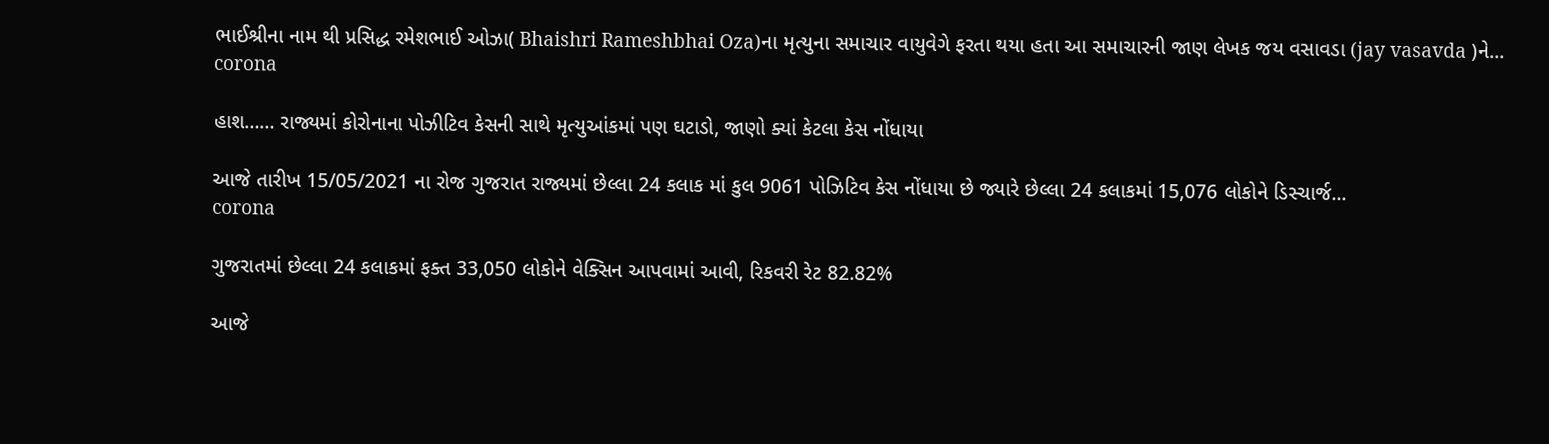ભાઈશ્રીના નામ થી પ્રસિદ્ધ રમેશભાઈ ઓઝા( Bhaishri Rameshbhai Oza)ના મૃત્યુના સમાચાર વાયુવેગે ફરતા થયા હતા આ સમાચારની જાણ લેખક જય વસાવડા (jay vasavda )ને...
corona

હાશ…… રાજ્યમાં કોરોનાના પોઝીટિવ કેસની સાથે મૃત્યુઆંકમાં પણ ઘટાડો, જાણો ક્યાં કેટલા કેસ નોંધાયા

આજે તારીખ 15/05/2021 ના રોજ ગુજરાત રાજ્યમાં છેલ્લા 24 કલાક માં કુલ 9061 પોઝિટિવ કેસ નોંધાયા છે જ્યારે છેલ્લા 24 કલાકમાં 15,076 લોકોને ડિસ્ચાર્જ...
corona

ગુજરાતમાં છેલ્લા 24 કલાકમાં ફક્ત 33,050 લોકોને વેક્સિન આપવામાં આવી, રિકવરી રેટ 82.82%

આજે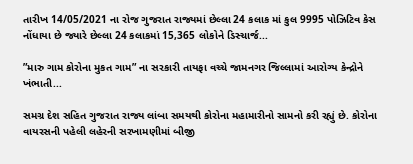તારીખ 14/05/2021 ના રોજ ગુજરાત રાજ્યમાં છેલ્લા 24 કલાક માં કુલ 9995 પોઝિટિવ કેસ નોંધાયા છે જ્યારે છેલ્લા 24 કલાકમાં 15,365 લોકોને ડિસ્ચાર્જ...

”મારુ ગામ કોરોના મુકત ગામ” ના સરકારી તાયફા વચ્ચે જામનગર જિલ્લામાં આરોગ્ય કેન્દ્રોને ખંભાતી...

સમગ્ર દેશ સહિત ગુજરાત રાજ્ય લાંબા સમયથી કોરોના મહામારીનો સામનો કરી રહ્યું છે. કોરોના વાયરસની પહેલી લહેરની સરખામણીમાં બીજી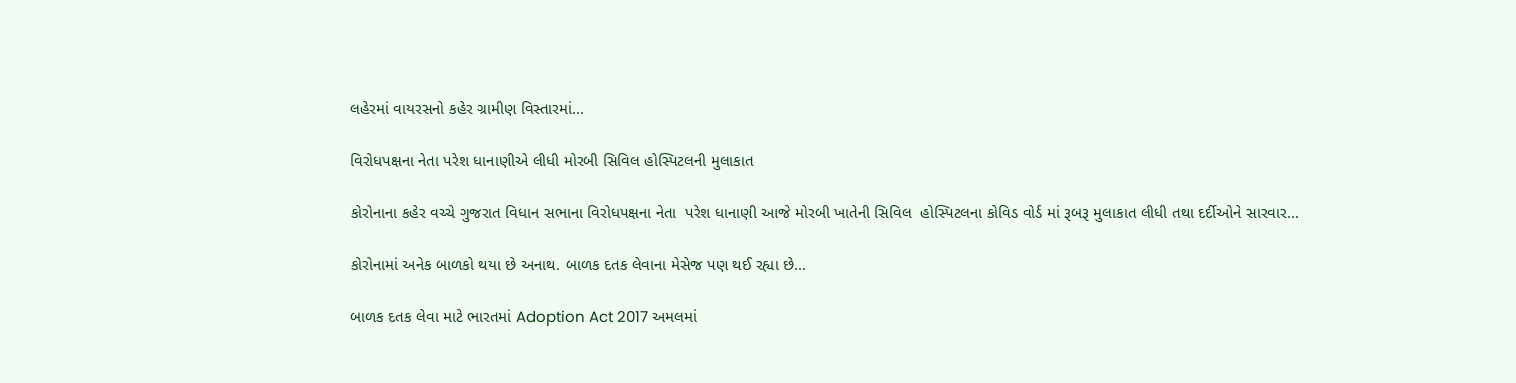લહેરમાં વાયરસનો કહેર ગ્રામીણ વિસ્તારમાં...

વિરોધપક્ષના નેતા પરેશ ધાનાણીએ લીધી મોરબી સિવિલ હોસ્પિટલની મુલાકાત

કોરોનાના કહેર વચ્ચે ગુજરાત વિધાન સભાના વિરોધપક્ષના નેતા  પરેશ ધાનાણી આજે મોરબી ખાતેની સિવિલ  હોસ્પિટલના કોવિડ વોર્ડ માં રૂબરૂ મુલાકાત લીધી તથા દર્દીઓને સારવાર...

કોરોનામાં અનેક બાળકો થયા છે અનાથ. બાળક દતક લેવાના મેસેજ પણ થઈ રહ્યા છે...

બાળક દતક લેવા માટે ભારતમાં Adoption Act 2017 અમલમાં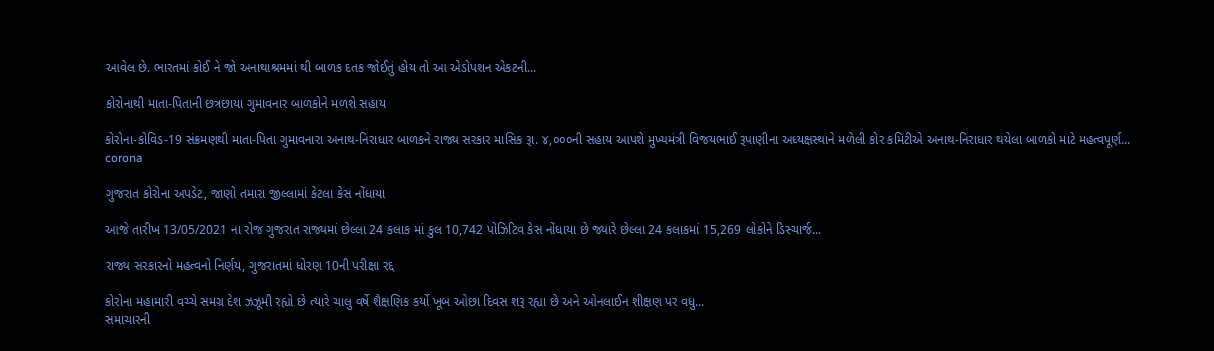આવેલ છે. ભારતમાં કોઈ ને જો અનાથાશ્રમમાં થી બાળક દતક જોઈતું હોય તો આ એડોપશન એકટની...

કોરોનાથી માતા-પિતાની છત્રછાયા ગુમાવનાર બાળકોને મળશે સહાય

કોરોના-કોવિડ-19 સંક્રમણથી માતા-પિતા ગુમાવનારા અનાથ-નિરાધાર બાળકને રાજ્ય સરકાર માસિક રૂા. ૪,૦૦૦ની સહાય આપશે મુખ્યમંત્રી વિજયભાઈ રૂપાણીના અધ્યક્ષસ્થાને મળેલી કોર કમિટીએ અનાથ-નિરાધાર થયેલા બાળકો માટે મહત્વપૂર્ણ...
corona

ગુજરાત કોરોના અપડેટ, જાણો તમારા જીલ્લામાં કેટલા કેસ નોંધાયા

આજે તારીખ 13/05/2021 ના રોજ ગુજરાત રાજ્યમાં છેલ્લા 24 કલાક માં કુલ 10,742 પોઝિટિવ કેસ નોંધાયા છે જ્યારે છેલ્લા 24 કલાકમાં 15,269 લોકોને ડિસ્ચાર્જ...

રાજ્ય સરકારનો મહત્વનો નિર્ણય, ગુજરાતમાં ધોરણ 10ની પરીક્ષા રદ્દ

કોરોના મહામારી વચ્ચે સમગ્ર દેશ ઝઝૂમી રહ્યો છે ત્યારે ચાલુ વર્ષે શૈક્ષણિક કર્યો ખૂબ ઓછા દિવસ શરૂ રહ્યા છે અને ઓનલાઈન શીક્ષણ પર વધુ...
સમાચારની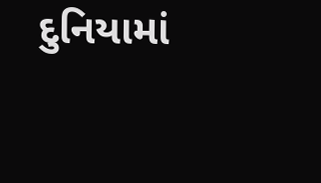દુનિયામાં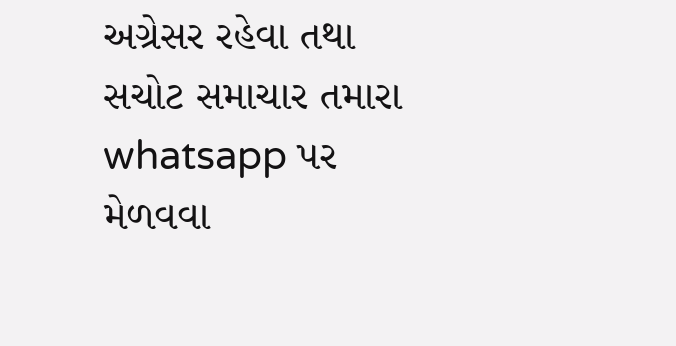અગ્રેસર રહેવા તથા સચોટ સમાચાર તમારા whatsapp પર મેળવવા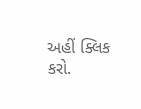અહીં ક્લિક કરો.